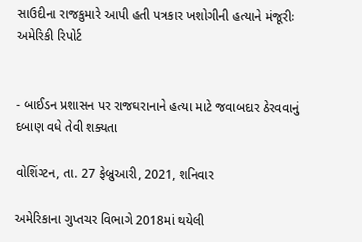સાઉદીના રાજકુમારે આપી હતી પત્રકાર ખશોગીની હત્યાને મંજૂરીઃ અમેરિકી રિપોર્ટ


- બાઈડન પ્રશાસન પર રાજઘરાનાને હત્યા માટે જવાબદાર ઠેરવવાનું દબાણ વધે તેવી શક્યતા

વોશિંગ્ટન, તા. 27 ફેબ્રુઆરી, 2021, શનિવાર

અમેરિકાના ગુપ્તચર વિભાગે 2018માં થયેલી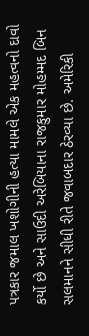પત્રકાર જમાલ ખશોગીની હત્યા મામલે એક મહત્વનો દાવો કર્યો છે અને સાઉદી અરેબિયાના રાજકુમાર મોહમ્મદ બિન સલમાનને સીધી રીતે જવાબદાર ઠેરવ્યા છે. અમેરિકી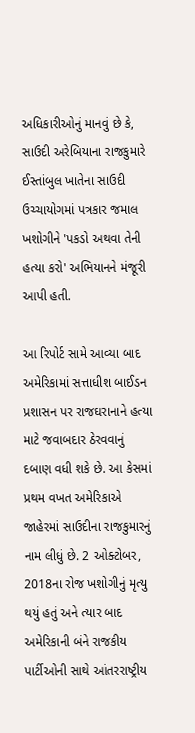અધિકારીઓનું માનવું છે કે, સાઉદી અરેબિયાના રાજકુમારે ઈસ્તાંબુલ ખાતેના સાઉદી ઉચ્ચાયોગમાં પત્રકાર જમાલ ખશોગીને 'પકડો અથવા તેની હત્યા કરો' અભિયાનને મંજૂરી આપી હતી.

આ રિપોર્ટ સામે આવ્યા બાદ અમેરિકામાં સત્તાધીશ બાઈડન પ્રશાસન પર રાજઘરાનાને હત્યા માટે જવાબદાર ઠેરવવાનું દબાણ વધી શકે છે. આ કેસમાં પ્રથમ વખત અમેરિકાએ જાહેરમાં સાઉદીના રાજકુમારનું નામ લીધું છે. 2 ઓક્ટોબર, 2018ના રોજ ખશોગીનું મૃત્યુ થયું હતું અને ત્યાર બાદ અમેરિકાની બંને રાજકીય પાર્ટીઓની સાથે આંતરરાષ્ટ્રીય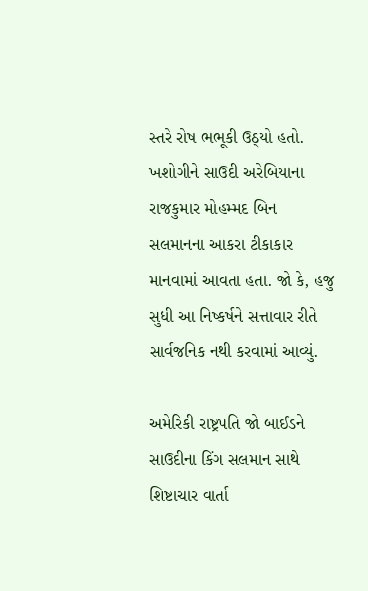સ્તરે રોષ ભભૂકી ઉઠ્યો હતો. ખશોગીને સાઉદી અરેબિયાના રાજકુમાર મોહમ્મદ બિન સલમાનના આકરા ટીકાકાર માનવામાં આવતા હતા. જો કે, હજુ સુધી આ નિષ્કર્ષને સત્તાવાર રીતે સાર્વજનિક નથી કરવામાં આવ્યું.

અમેરિકી રાષ્ટ્રપતિ જો બાઈડને સાઉદીના કિંગ સલમાન સાથે શિષ્ટાચાર વાર્તા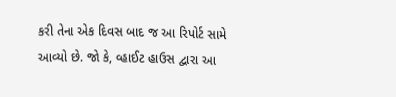કરી તેના એક દિવસ બાદ જ આ રિપોર્ટ સામે આવ્યો છે. જો કે, વ્હાઈટ હાઉસ દ્વારા આ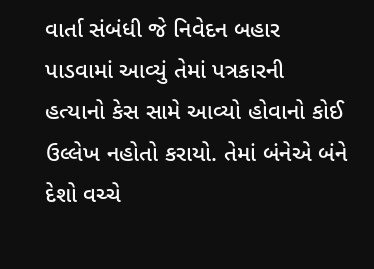વાર્તા સંબંધી જે નિવેદન બહાર પાડવામાં આવ્યું તેમાં પત્રકારની હત્યાનો કેસ સામે આવ્યો હોવાનો કોઈ ઉલ્લેખ નહોતો કરાયો. તેમાં બંનેએ બંને દેશો વચ્ચે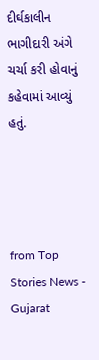દીર્ઘકાલીન ભાગીદારી અંગે ચર્ચા કરી હોવાનું કહેવામાં આવ્યું હતું.




from Top Stories News - Gujarat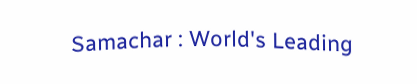Samachar : World's Leading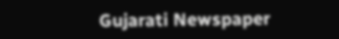Gujarati Newspaper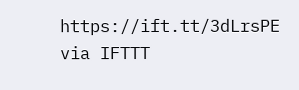https://ift.tt/3dLrsPE
via IFTTT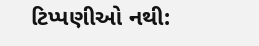ટિપ્પણીઓ નથી: